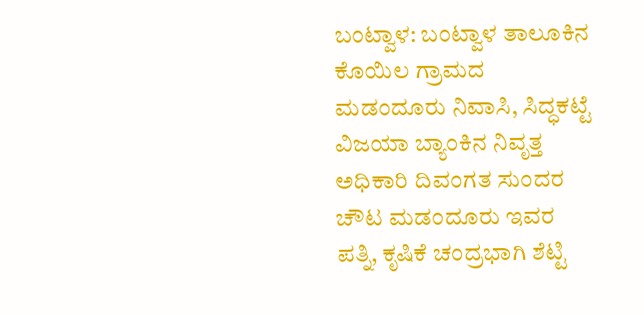ಬಂಟ್ವಾಳ: ಬಂಟ್ವಾಳ ತಾಲೂಕಿನ ಕೊಯಿಲ ಗ್ರಾಮದ ಮಡಂದೂರು ನಿವಾಸಿ, ಸಿದ್ಧಕಟ್ಟೆ ವಿಜಯಾ ಬ್ಯಾಂಕಿನ ನಿವೃತ್ತ ಅಧಿಕಾರಿ ದಿವಂಗತ ಸುಂದರ ಚೌಟ ಮಡಂದೂರು ಇವರ ಪತ್ನಿ, ಕೃಷಿಕೆ ಚಂದ್ರಭಾಗಿ ಶೆಟ್ಟಿ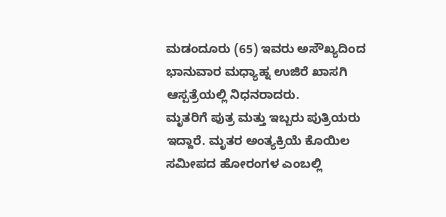ಮಡಂದೂರು (65) ಇವರು ಅಸೌಖ್ಯದಿಂದ ಭಾನುವಾರ ಮಧ್ಯಾಹ್ನ ಉಜಿರೆ ಖಾಸಗಿ ಆಸ್ಪತ್ರೆಯಲ್ಲಿ ನಿಧನರಾದರು.
ಮೃತರಿಗೆ ಪುತ್ರ ಮತ್ತು ಇಬ್ಬರು ಪುತ್ರಿಯರು ಇದ್ದಾರೆ. ಮೃತರ ಅಂತ್ಯಕ್ರಿಯೆ ಕೊಯಿಲ ಸಮೀಪದ ಹೋರಂಗಳ ಎಂಬಲ್ಲಿ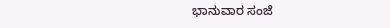ಭಾನುವಾರ ಸಂಜೆ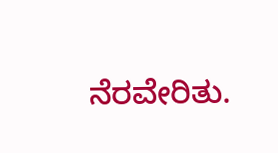ನೆರವೇರಿತು.